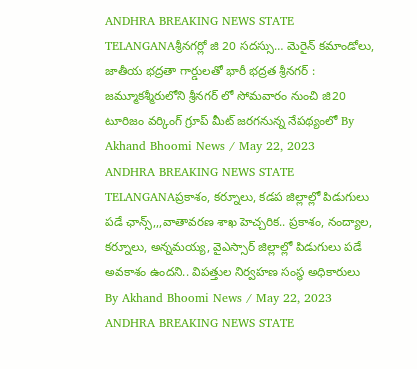ANDHRA BREAKING NEWS STATE TELANGANAశ్రీనగర్లో జి 20 సదస్సు… మెరైన్ కమాండోలు, జాతీయ భద్రతా గార్డులతో భారీ భద్రత శ్రీనగర్ : జమ్మూకశ్మీరులోని శ్రీనగర్ లో సోమవారం నుంచి జి20 టూరిజం వర్కింగ్ గ్రూప్ మీట్ జరగనున్న నేపథ్యంలో By Akhand Bhoomi News / May 22, 2023
ANDHRA BREAKING NEWS STATE TELANGANAప్రకాశం, కర్నూలు, కడప జిల్లాల్లో పిడుగులు పడే ఛాన్స్,,,వాతావరణ శాఖ హెచ్చరిక.. ప్రకాశం, నంద్యాల, కర్నూలు, అన్నమయ్య, వైఎస్సార్ జిల్లాల్లో పిడుగులు పడే అవకాశం ఉందని.. విపత్తుల నిర్వహణ సంస్థ అధికారులు By Akhand Bhoomi News / May 22, 2023
ANDHRA BREAKING NEWS STATE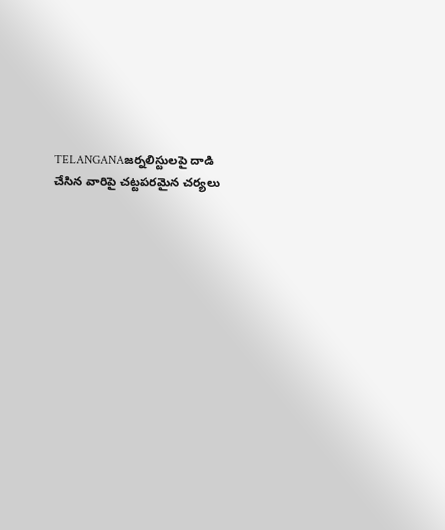TELANGANAజర్నలిస్టులపై దాడి చేసిన వారిపై చట్టపరమైన చర్యలు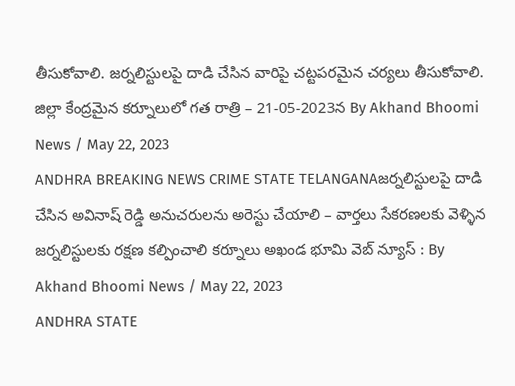తీసుకోవాలి. జర్నలిస్టులపై దాడి చేసిన వారిపై చట్టపరమైన చర్యలు తీసుకోవాలి. జిల్లా కేంద్రమైన కర్నూలులో గత రాత్రి – 21-05-2023న By Akhand Bhoomi News / May 22, 2023
ANDHRA BREAKING NEWS CRIME STATE TELANGANAజర్నలిస్టులపై దాడి చేసిన అవినాష్ రెడ్డి అనుచరులను అరెస్టు చేయాలి – వార్తలు సేకరణలకు వెళ్ళిన జర్నలిస్టులకు రక్షణ కల్పించాలి కర్నూలు అఖండ భూమి వెబ్ న్యూస్ : By Akhand Bhoomi News / May 22, 2023
ANDHRA STATE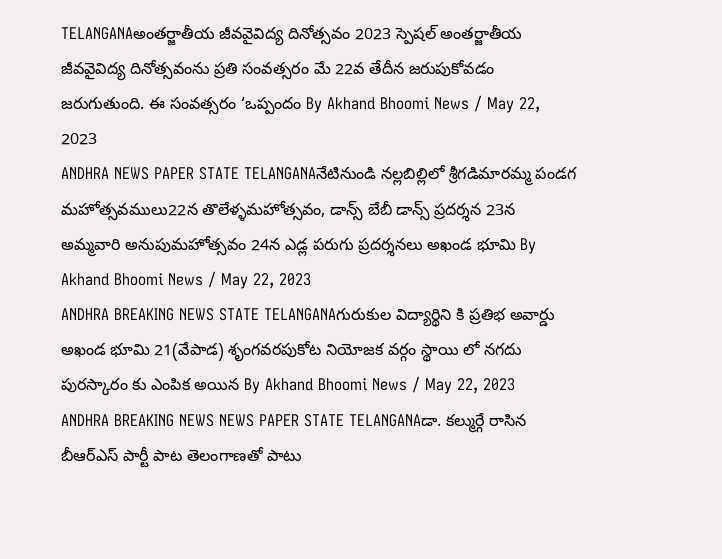TELANGANAఅంతర్జాతీయ జీవవైవిద్య దినోత్సవం 2023 స్పెషల్ అంతర్జాతీయ జీవవైవిద్య దినోత్సవంను ప్రతి సంవత్సరం మే 22వ తేదీన జరుపుకోవడం జరుగుతుంది. ఈ సంవత్సరం ‘ఒప్పందం By Akhand Bhoomi News / May 22, 2023
ANDHRA NEWS PAPER STATE TELANGANAనేటినుండి నల్లబిల్లిలో శ్రీగడిమారమ్మ పండగ మహోత్సవములు22న తొలేళ్ళమహోత్సవం, డాన్స్ బేబీ డాన్స్ ప్రదర్శన 23న అమ్మవారి అనుపుమహోత్సవం 24న ఎడ్ల పరుగు ప్రదర్శనలు అఖండ భూమి By Akhand Bhoomi News / May 22, 2023
ANDHRA BREAKING NEWS STATE TELANGANAగురుకుల విద్యార్థిని కి ప్రతిభ అవార్డు అఖండ భూమి 21(వేపాడ) శృంగవరపుకోట నియోజక వర్గం స్థాయి లో నగదు పురస్కారం కు ఎంపిక అయిన By Akhand Bhoomi News / May 22, 2023
ANDHRA BREAKING NEWS NEWS PAPER STATE TELANGANAడా. కల్ముర్గే రాసిన బీఆర్ఎస్ పార్టీ పాట తెలంగాణతో పాటు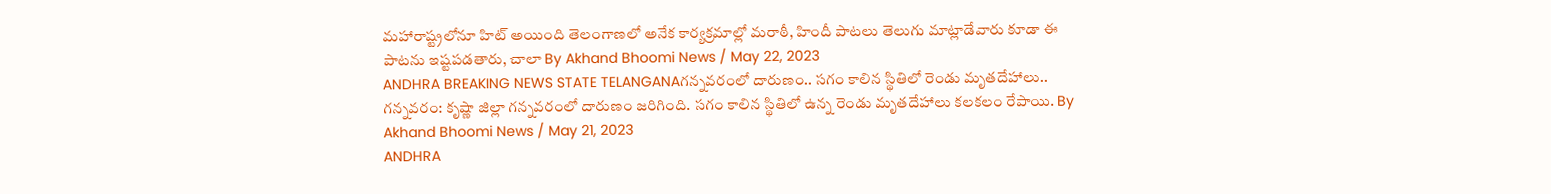మహారాష్ట్రలోనూ హిట్ అయింది తెలంగాణలో అనేక కార్యక్రమాల్లో మరాఠీ, హిందీ పాటలు తెలుగు మాట్లాడేవారు కూడా ఈ పాటను ఇష్టపడతారు, చాలా By Akhand Bhoomi News / May 22, 2023
ANDHRA BREAKING NEWS STATE TELANGANAగన్నవరంలో దారుణం.. సగం కాలిన స్థితిలో రెండు మృతదేహాలు.. గన్నవరం: కృష్ణా జిల్లా గన్నవరంలో దారుణం జరిగింది. సగం కాలిన స్థితిలో ఉన్న రెండు మృతదేహాలు కలకలం రేపాయి. By Akhand Bhoomi News / May 21, 2023
ANDHRA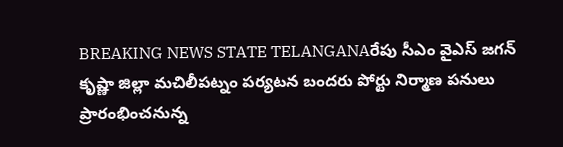BREAKING NEWS STATE TELANGANAరేపు సీఎం వైఎస్ జగన్ కృష్ణా జిల్లా మచిలీపట్నం పర్యటన బందరు పోర్టు నిర్మాణ పనులు ప్రారంభించనున్న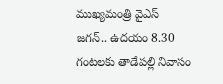ముఖ్యమంత్రి వైఎస్ జగన్.. ఉదయం 8.30 గంటలకు తాడేపల్లి నివాసం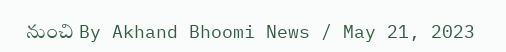నుంచి By Akhand Bhoomi News / May 21, 2023